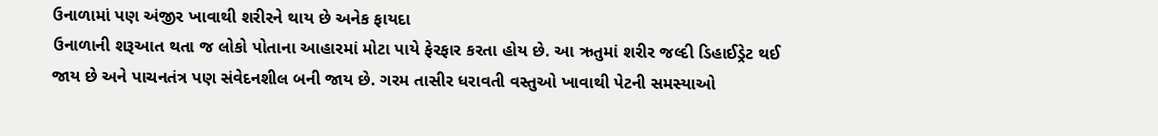ઉનાળામાં પણ અંજીર ખાવાથી શરીરને થાય છે અનેક ફાયદા
ઉનાળાની શરૂઆત થતા જ લોકો પોતાના આહારમાં મોટા પાયે ફેરફાર કરતા હોય છે. આ ઋતુમાં શરીર જલ્દી ડિહાઈડ્રેટ થઈ જાય છે અને પાચનતંત્ર પણ સંવેદનશીલ બની જાય છે. ગરમ તાસીર ધરાવતી વસ્તુઓ ખાવાથી પેટની સમસ્યાઓ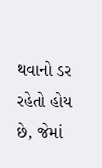થવાનો ડર રહેતો હોય છે, જેમાં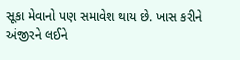સૂકા મેવાનો પણ સમાવેશ થાય છે. ખાસ કરીને અંજીરને લઈને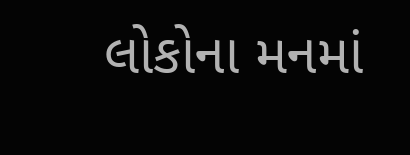લોકોના મનમાં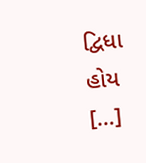દ્વિધા હોય […]